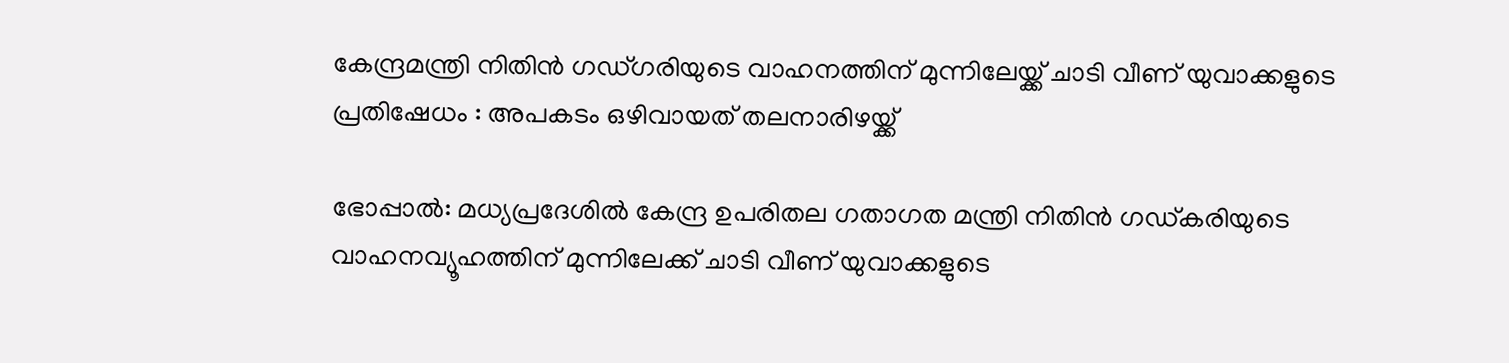കേന്ദ്രമന്ത്രി നിതിൻ ഗഡ്ഗരിയുടെ വാഹനത്തിന് മുന്നിലേയ്ക്ക് ചാടി വീണ് യുവാക്കളുടെ പ്രതിഷേധം : അപകടം ഒഴിവായത് തലനാരിഴയ്ക്ക്

ഭോപ്പാല്‍: മധ്യപ്രദേശില്‍ കേന്ദ്ര ഉപരിതല ഗതാഗത മന്ത്രി നിതിൻ ഗഡ്കരിയുടെ വാഹനവ്യൂഹത്തിന് മുന്നിലേക്ക് ചാടി വീണ് യുവാക്കളുടെ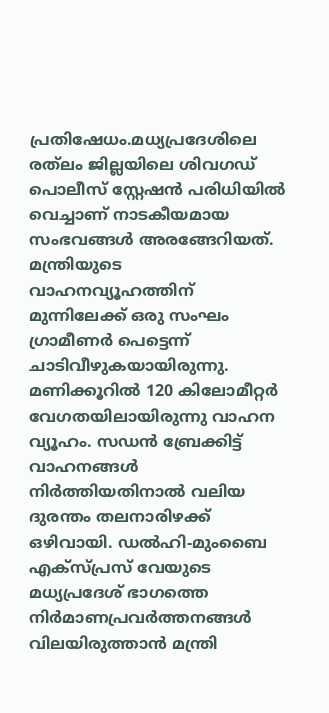പ്രതിഷേധം.മധ്യപ്രദേശിലെ രത്‌ലം ജില്ലയിലെ ശിവഗഡ് പൊലീസ് സ്റ്റേഷൻ പരിധിയില്‍ വെച്ചാണ് നാടകീയമായ സംഭവങ്ങള്‍ അരങ്ങേറിയത്. മന്ത്രിയുടെ വാഹനവ്യൂഹത്തിന് മുന്നിലേക്ക് ഒരു സംഘം ഗ്രാമീണർ പെട്ടെന്ന് ചാടിവീഴുകയായിരുന്നു. മണിക്കൂറില്‍ 120 കിലോമീറ്റർ വേഗതയിലായിരുന്നു വാഹന വ്യൂഹം. സഡൻ ബ്രേക്കിട്ട് വാഹനങ്ങള്‍ നിർത്തിയതിനാല്‍ വലിയ ദുരന്തം തലനാരിഴക്ക് ഒഴിവായി. ഡല്‍ഹി-മുംബൈ എക്സ്പ്രസ് വേയുടെ മധ്യപ്രദേശ് ഭാഗത്തെ നിർമാണപ്രവർത്തനങ്ങള്‍ വിലയിരുത്താൻ മന്ത്രി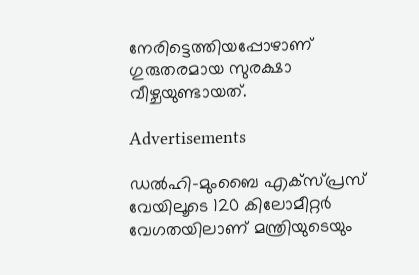നേരിട്ടെത്തിയപ്പോഴാണ് ഗുരുതരമായ സുരക്ഷാ വീഴ്ചയുണ്ടായത്.

Advertisements

ഡല്‍ഹി-മുംബൈ എക്സ്പ്രസ് വേയിലൂടെ 120 കിലോമീറ്റർ വേഗതയിലാണ് മന്ത്രിയുടെയും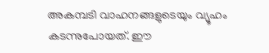അകമ്പടി വാഹനങ്ങളുടെയും വ്യൂഹം കടന്നുപോയത്. ഈ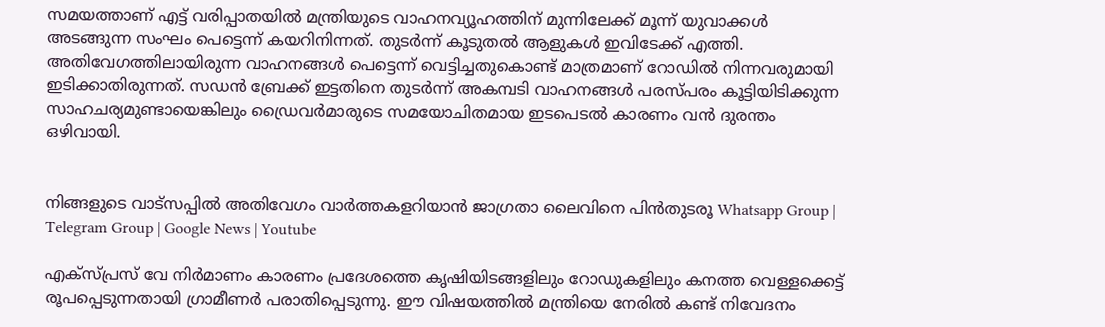സമയത്താണ് എട്ട് വരിപ്പാതയില്‍ മന്ത്രിയുടെ വാഹനവ്യൂഹത്തിന് മുന്നിലേക്ക് മൂന്ന് യുവാക്കള്‍ അടങ്ങുന്ന സംഘം പെട്ടെന്ന് കയറിനിന്നത്. തുടർന്ന് കൂടുതല്‍ ആളുകള്‍ ഇവിടേക്ക് എത്തി. അതിവേഗത്തിലായിരുന്ന വാഹനങ്ങള്‍ പെട്ടെന്ന് വെട്ടിച്ചതുകൊണ്ട് മാത്രമാണ് റോഡില്‍ നിന്നവരുമായി ഇടിക്കാതിരുന്നത്. സഡൻ ബ്രേക്ക് ഇട്ടതിനെ തുടർന്ന് അകമ്പടി വാഹനങ്ങള്‍ പരസ്പരം കൂട്ടിയിടിക്കുന്ന സാഹചര്യമുണ്ടായെങ്കിലും ഡ്രൈവർമാരുടെ സമയോചിതമായ ഇടപെടല്‍ കാരണം വൻ ദുരന്തം ഒഴിവായി.


നിങ്ങളുടെ വാട്സപ്പിൽ അതിവേഗം വാർത്തകളറിയാൻ ജാഗ്രതാ ലൈവിനെ പിൻതുടരൂ Whatsapp Group | Telegram Group | Google News | Youtube

എക്സ്പ്രസ് വേ നിർമാണം കാരണം പ്രദേശത്തെ കൃഷിയിടങ്ങളിലും റോഡുകളിലും കനത്ത വെള്ളക്കെട്ട് രൂപപ്പെടുന്നതായി ഗ്രാമീണർ പരാതിപ്പെടുന്നു. ഈ വിഷയത്തില്‍ മന്ത്രിയെ നേരില്‍ കണ്ട് നിവേദനം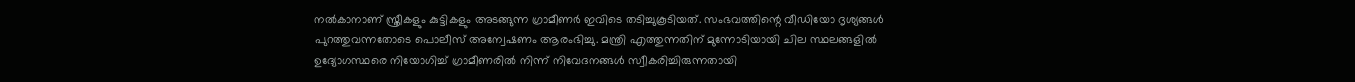നല്‍കാനാണ് സ്ത്രീകളും കുട്ടികളും അടങ്ങുന്ന ഗ്രാമീണർ ഇവിടെ തടിച്ചുകൂടിയത്. സംഭവത്തിന്റെ വീഡിയോ ദൃശ്യങ്ങള്‍ പുറത്തുവന്നതോടെ പൊലീസ് അന്വേഷണം ആരംഭിച്ചു. മന്ത്രി എത്തുന്നതിന് മുന്നോടിയായി ചില സ്ഥലങ്ങളില്‍ ഉദ്യോഗസ്ഥരെ നിയോഗിച്ച്‌ ഗ്രാമീണരില്‍ നിന്ന് നിവേദനങ്ങള്‍ സ്വീകരിച്ചിരുന്നതായി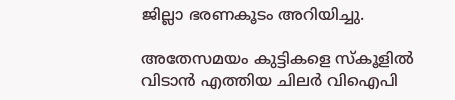ജില്ലാ ഭരണകൂടം അറിയിച്ചു.

അതേസമയം കുട്ടികളെ സ്കൂളില്‍ വിടാൻ എത്തിയ ചിലർ വിഐപി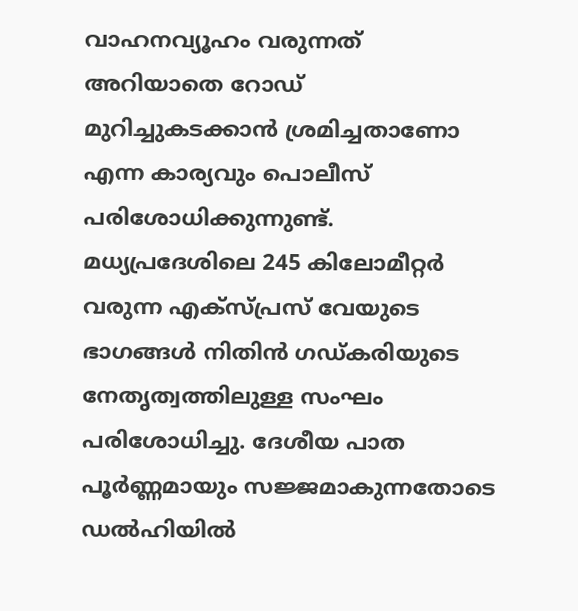വാഹനവ്യൂഹം വരുന്നത് അറിയാതെ റോഡ് മുറിച്ചുകടക്കാൻ ശ്രമിച്ചതാണോ എന്ന കാര്യവും പൊലീസ് പരിശോധിക്കുന്നുണ്ട്. മധ്യപ്രദേശിലെ 245 കിലോമീറ്റർ വരുന്ന എക്സ്പ്രസ് വേയുടെ ഭാഗങ്ങള്‍ നിതിൻ ഗഡ്കരിയുടെ നേതൃത്വത്തിലുള്ള സംഘം പരിശോധിച്ചു. ദേശീയ പാത പൂർണ്ണമായും സജ്ജമാകുന്നതോടെ ഡല്‍ഹിയില്‍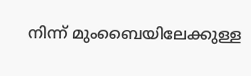നിന്ന് മുംബൈയിലേക്കുള്ള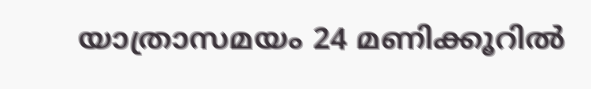യാത്രാസമയം 24 മണിക്കൂറില്‍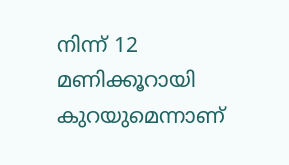നിന്ന് 12 മണിക്കൂറായി കുറയുമെന്നാണ്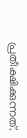പ്രതീക്ഷിക്കുന്നത്.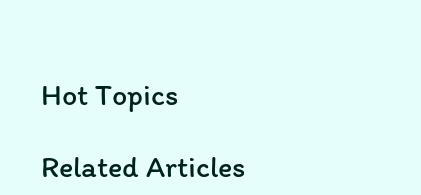Hot Topics

Related Articles